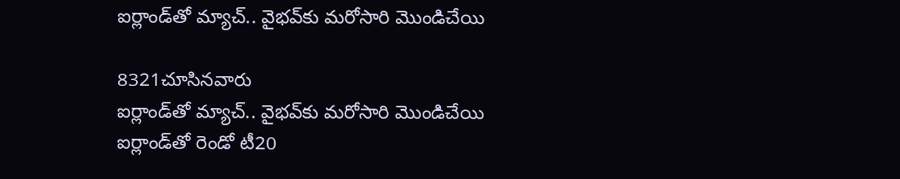ఐర్లాండ్‌తో మ్యాచ్.. వైభవ్‌కు మరోసారి మొండిచేయి

8321చూసినవారు
ఐర్లాండ్‌తో మ్యాచ్.. వైభవ్‌కు మరోసారి మొండిచేయి
ఐర్లాండ్‌తో రెండో టీ20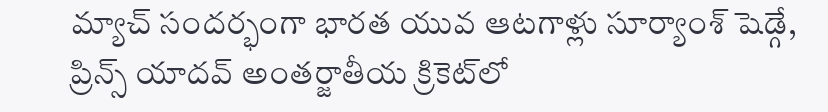మ్యాచ్ సందర్భంగా భారత యువ ఆటగాళ్లు సూర్యాంశ్‌ షెడ్గే, ప్రిన్స్‌ యాదవ్‌ అంతర్జాతీయ క్రికెట్‌లో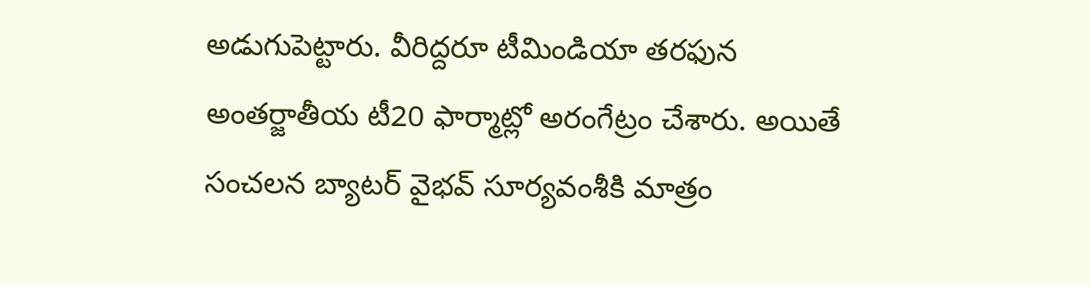అడుగుపెట్టారు. వీరిద్దరూ టీమిండియా తరఫున అంతర్జాతీయ టీ20 ఫార్మాట్లో అరంగేట్రం చేశారు. అయితే సంచలన బ్యాటర్‌ వైభవ్‌ సూర్యవంశీకి మాత్రం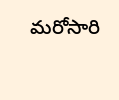మరోసారి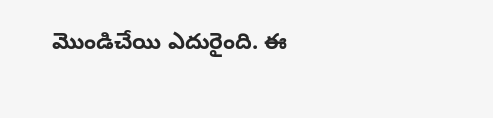మొండిచేయి ఎదురైంది. ఈ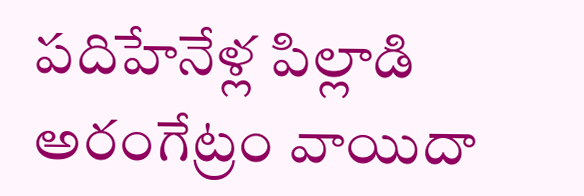పదిహేనేళ్ల పిల్లాడి అరంగేట్రం వాయిదా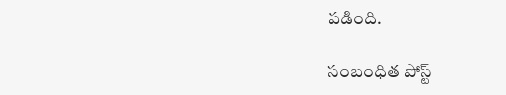పడింది.

సంబంధిత పోస్ట్